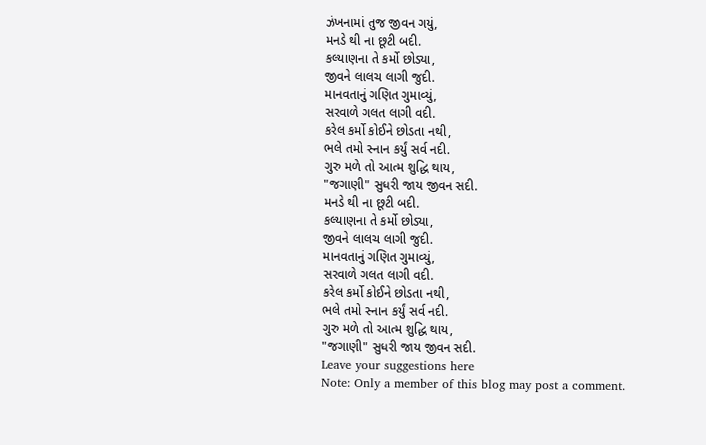ઝંખનામાં તુજ જીવન ગયું,
મનડે થી ના છૂટી બદી.
કલ્યાણના તે કર્મો છોડ્યા,
જીવને લાલચ લાગી જુદી.
માનવતાનું ગણિત ગુમાવ્યું,
સરવાળે ગલત લાગી વદી.
કરેલ કર્મો કોઈને છોડતા નથી,
ભલે તમો સ્નાન કર્યું સર્વ નદી.
ગુરુ મળે તો આત્મ શુદ્ધિ થાય,
"જગાણી" સુધરી જાય જીવન સદી.
મનડે થી ના છૂટી બદી.
કલ્યાણના તે કર્મો છોડ્યા,
જીવને લાલચ લાગી જુદી.
માનવતાનું ગણિત ગુમાવ્યું,
સરવાળે ગલત લાગી વદી.
કરેલ કર્મો કોઈને છોડતા નથી,
ભલે તમો સ્નાન કર્યું સર્વ નદી.
ગુરુ મળે તો આત્મ શુદ્ધિ થાય,
"જગાણી" સુધરી જાય જીવન સદી.
Leave your suggestions here
Note: Only a member of this blog may post a comment.